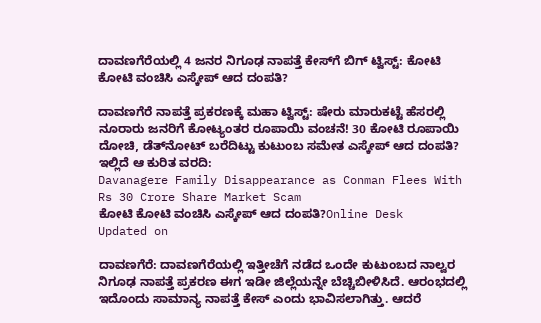ದಾವಣಗೆರೆಯಲ್ಲಿ 4 ಜನರ ನಿಗೂಢ ನಾಪತ್ತೆ ಕೇಸ್‌ಗೆ ಬಿಗ್ ಟ್ವಿಸ್ಟ್: ಕೋಟಿ ಕೋಟಿ ವಂಚಿಸಿ ಎಸ್ಕೇಪ್ ಆದ ದಂಪತಿ?

ದಾವಣಗೆರೆ ನಾಪತ್ತೆ ಪ್ರಕರಣಕ್ಕೆ ಮಹಾ ಟ್ವಿಸ್ಟ್: ಷೇರು ಮಾರುಕಟ್ಟೆ ಹೆಸರಲ್ಲಿ ನೂರಾರು ಜನರಿಗೆ ಕೋಟ್ಯಂತರ ರೂಪಾಯಿ ವಂಚನೆ! 30 ಕೋಟಿ ರೂಪಾಯಿ ದೋಚಿ, ಡೆತ್‌ನೋಟ್ ಬರೆದಿಟ್ಟು ಕುಟುಂಬ ಸಮೇತ ಎಸ್ಕೇಪ್ ಆದ ದಂಪತಿ? ಇಲ್ಲಿದೆ ಆ ಕುರಿತ ವರದಿ:
Davanagere Family Disappearance as Conman Flees With Rs 30 Crore Share Market Scam
ಕೋಟಿ ಕೋಟಿ ವಂಚಿಸಿ ಎಸ್ಕೇಪ್ ಆದ ದಂಪತಿ?Online Desk
Updated on

ದಾವಣಗೆರೆ: ದಾವಣಗೆರೆಯಲ್ಲಿ ಇತ್ತೀಚೆಗೆ ನಡೆದ ಒಂದೇ ಕುಟುಂಬದ ನಾಲ್ವರ ನಿಗೂಢ ನಾಪತ್ತೆ ಪ್ರಕರಣ ಈಗ ಇಡೀ ಜಿಲ್ಲೆಯನ್ನೇ ಬೆಚ್ಚಿಬೀಳಿಸಿದೆ. ಆರಂಭದಲ್ಲಿ ಇದೊಂದು ಸಾಮಾನ್ಯ ನಾಪತ್ತೆ ಕೇಸ್ ಎಂದು ಭಾವಿಸಲಾಗಿತ್ತು. ಆದರೆ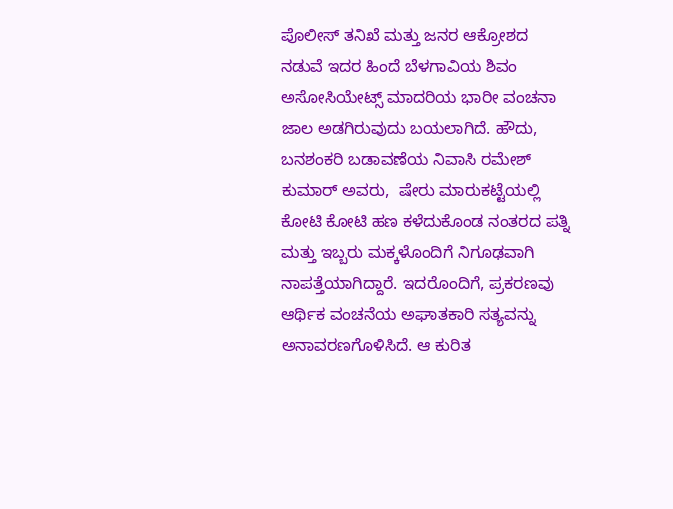ಪೊಲೀಸ್ ತನಿಖೆ ಮತ್ತು ಜನರ ಆಕ್ರೋಶದ ನಡುವೆ ಇದರ ಹಿಂದೆ ಬೆಳಗಾವಿಯ ಶಿವಂ ಅಸೋಸಿಯೇಟ್ಸ್ ಮಾದರಿಯ ಭಾರೀ ವಂಚನಾ ಜಾಲ ಅಡಗಿರುವುದು ಬಯಲಾಗಿದೆ. ಹೌದು, ಬನಶಂಕರಿ ಬಡಾವಣೆಯ ನಿವಾಸಿ ರಮೇಶ್ ಕುಮಾರ್ ಅವರು,  ಷೇರು ಮಾರುಕಟ್ಟೆಯಲ್ಲಿ ಕೋಟಿ ಕೋಟಿ ಹಣ ಕಳೆದುಕೊಂಡ ನಂತರದ ಪತ್ನಿ ಮತ್ತು ಇಬ್ಬರು ಮಕ್ಕಳೊಂದಿಗೆ ನಿಗೂಢವಾಗಿ ನಾಪತ್ತೆಯಾಗಿದ್ದಾರೆ. ಇದರೊಂದಿಗೆ, ಪ್ರಕರಣವು ಆರ್ಥಿಕ ವಂಚನೆಯ ಅಘಾತಕಾರಿ ಸತ್ಯವನ್ನು ಅನಾವರಣಗೊಳಿಸಿದೆ. ಆ ಕುರಿತ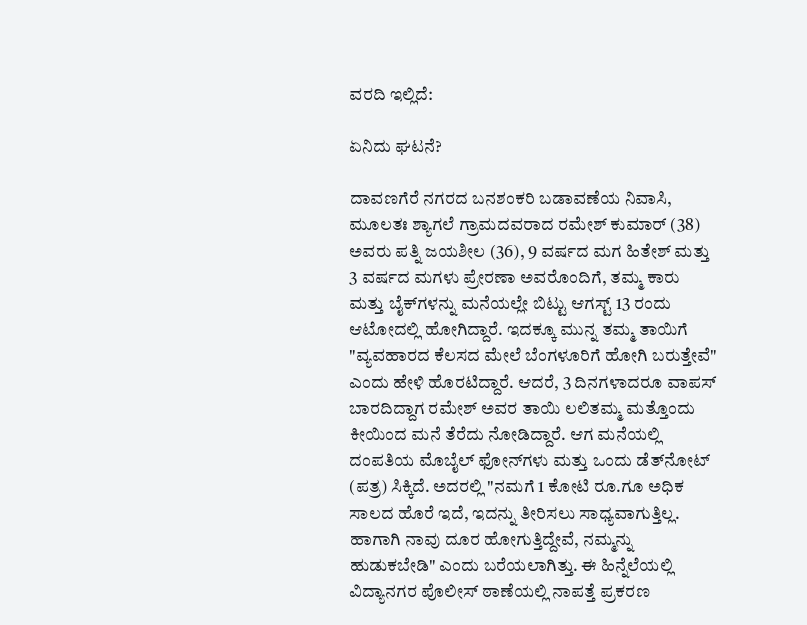ವರದಿ ಇಲ್ಲಿದೆ:

ಏನಿದು ಘಟನೆ?

ದಾವಣಗೆರೆ ನಗರದ ಬನಶಂಕರಿ ಬಡಾವಣೆಯ ನಿವಾಸಿ, ಮೂಲತಃ ಶ್ಯಾಗಲೆ ಗ್ರಾಮದವರಾದ ರಮೇಶ್ ಕುಮಾರ್ (38) ಅವರು ಪತ್ನಿ ಜಯಶೀಲ (36), 9 ವರ್ಷದ ಮಗ ಹಿತೇಶ್ ಮತ್ತು 3 ವರ್ಷದ ಮಗಳು ಪ್ರೇರಣಾ ಅವರೊಂದಿಗೆ, ತಮ್ಮ ಕಾರು ಮತ್ತು ಬೈಕ್‌ಗಳನ್ನು ಮನೆಯಲ್ಲೇ ಬಿಟ್ಟು ಆಗಸ್ಟ್ 13 ರಂದು ಆಟೋದಲ್ಲಿ ಹೋಗಿದ್ದಾರೆ. ಇದಕ್ಕೂ ಮುನ್ನ ತಮ್ಮ ತಾಯಿಗೆ "ವ್ಯವಹಾರದ ಕೆಲಸದ ಮೇಲೆ ಬೆಂಗಳೂರಿಗೆ ಹೋಗಿ ಬರುತ್ತೇವೆ" ಎಂದು ಹೇಳಿ ಹೊರಟಿದ್ದಾರೆ. ಆದರೆ, 3 ದಿನಗಳಾದರೂ ವಾಪಸ್ ಬಾರದಿದ್ದಾಗ ರಮೇಶ್ ಅವರ ತಾಯಿ ಲಲಿತಮ್ಮ ಮತ್ತೊಂದು ಕೀಯಿಂದ ಮನೆ ತೆರೆದು ನೋಡಿದ್ದಾರೆ. ಆಗ ಮನೆಯಲ್ಲಿ ದಂಪತಿಯ ಮೊಬೈಲ್ ಫೋನ್‌ಗಳು ಮತ್ತು ಒಂದು ಡೆತ್‌ನೋಟ್ (ಪತ್ರ) ಸಿಕ್ಕಿದೆ. ಅದರಲ್ಲಿ "ನಮಗೆ 1 ಕೋಟಿ ರೂ.ಗೂ ಅಧಿಕ ಸಾಲದ ಹೊರೆ ಇದೆ, ಇದನ್ನು ತೀರಿಸಲು ಸಾಧ್ಯವಾಗುತ್ತಿಲ್ಲ. ಹಾಗಾಗಿ ನಾವು ದೂರ ಹೋಗುತ್ತಿದ್ದೇವೆ, ನಮ್ಮನ್ನು ಹುಡುಕಬೇಡಿ" ಎಂದು ಬರೆಯಲಾಗಿತ್ತು. ಈ ಹಿನ್ನೆಲೆಯಲ್ಲಿ ವಿದ್ಯಾನಗರ ಪೊಲೀಸ್ ಠಾಣೆಯಲ್ಲಿ ನಾಪತ್ತೆ ಪ್ರಕರಣ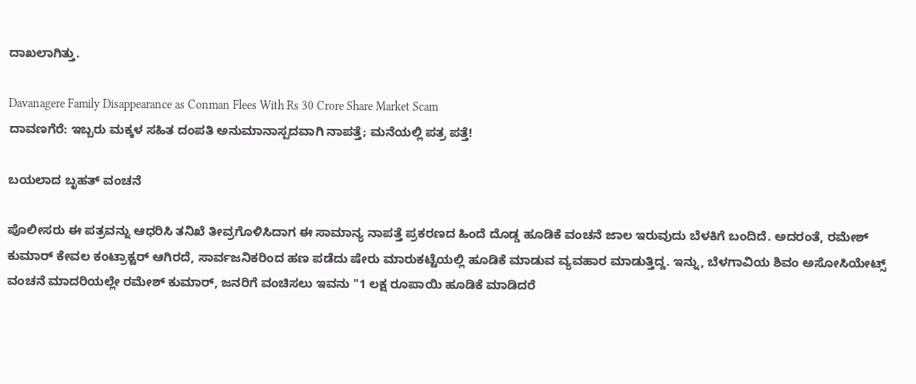ದಾಖಲಾಗಿತ್ತು.

Davanagere Family Disappearance as Conman Flees With Rs 30 Crore Share Market Scam
ದಾವಣಗೆರೆ: ಇಬ್ಬರು ಮಕ್ಕಳ ಸಹಿತ ದಂಪತಿ ಅನುಮಾನಾಸ್ಪದವಾಗಿ ನಾಪತ್ತೆ; ಮನೆಯಲ್ಲಿ ಪತ್ರ ಪತ್ತೆ!

ಬಯಲಾದ ಬೃಹತ್ ವಂಚನೆ

ಪೊಲೀಸರು ಈ ಪತ್ರವನ್ನು ಆಧರಿಸಿ ತನಿಖೆ ತೀವ್ರಗೊಳಿಸಿದಾಗ ಈ ಸಾಮಾನ್ಯ ನಾಪತ್ತೆ ಪ್ರಕರಣದ ಹಿಂದೆ ದೊಡ್ಡ ಹೂಡಿಕೆ ವಂಚನೆ ಜಾಲ ಇರುವುದು ಬೆಳಕಿಗೆ ಬಂದಿದೆ. ಅದರಂತೆ, ರಮೇಶ್ ಕುಮಾರ್ ಕೇವಲ ಕಂಟ್ರಾಕ್ಟರ್ ಆಗಿರದೆ, ಸಾರ್ವಜನಿಕರಿಂದ ಹಣ ಪಡೆದು ಷೇರು ಮಾರುಕಟ್ಟೆಯಲ್ಲಿ ಹೂಡಿಕೆ ಮಾಡುವ ವ್ಯವಹಾರ ಮಾಡುತ್ತಿದ್ದ. ಇನ್ನು, ಬೆಳಗಾವಿಯ ಶಿವಂ ಅಸೋಸಿಯೇಟ್ಸ್ ವಂಚನೆ ಮಾದರಿಯಲ್ಲೇ ರಮೇಶ್ ಕುಮಾರ್, ಜನರಿಗೆ ವಂಚಿಸಲು ಇವನು "1 ಲಕ್ಷ ರೂಪಾಯಿ ಹೂಡಿಕೆ ಮಾಡಿದರೆ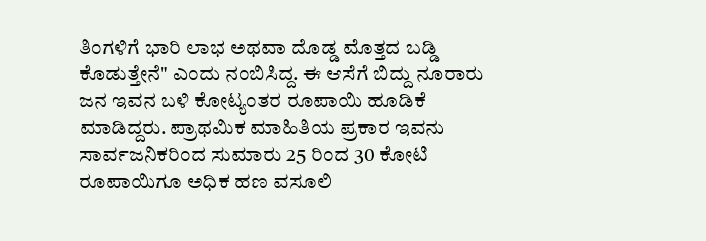ತಿಂಗಳಿಗೆ ಭಾರಿ ಲಾಭ ಅಥವಾ ದೊಡ್ಡ ಮೊತ್ತದ ಬಡ್ಡಿ ಕೊಡುತ್ತೇನೆ" ಎಂದು ನಂಬಿಸಿದ್ದ. ಈ ಆಸೆಗೆ ಬಿದ್ದು ನೂರಾರು ಜನ ಇವನ ಬಳಿ ಕೋಟ್ಯಂತರ ರೂಪಾಯಿ ಹೂಡಿಕೆ ಮಾಡಿದ್ದರು. ಪ್ರಾಥಮಿಕ ಮಾಹಿತಿಯ ಪ್ರಕಾರ ಇವನು ಸಾರ್ವಜನಿಕರಿಂದ ಸುಮಾರು 25 ರಿಂದ 30 ಕೋಟಿ ರೂಪಾಯಿಗೂ ಅಧಿಕ ಹಣ ವಸೂಲಿ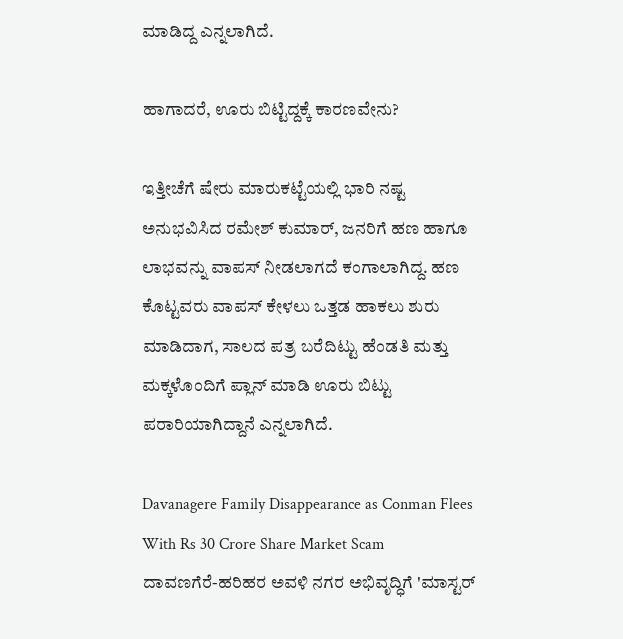ಮಾಡಿದ್ದ ಎನ್ನಲಾಗಿದೆ.

ಹಾಗಾದರೆ, ಊರು ಬಿಟ್ಟಿದ್ದಕ್ಕೆ ಕಾರಣವೇನು?

ಇತ್ತೀಚೆಗೆ ಷೇರು ಮಾರುಕಟ್ಟೆಯಲ್ಲಿ ಭಾರಿ ನಷ್ಟ ಅನುಭವಿಸಿದ ರಮೇಶ್ ಕುಮಾರ್, ಜನರಿಗೆ ಹಣ ಹಾಗೂ ಲಾಭವನ್ನು ವಾಪಸ್ ನೀಡಲಾಗದೆ ಕಂಗಾಲಾಗಿದ್ದ. ಹಣ ಕೊಟ್ಟವರು ವಾಪಸ್ ಕೇಳಲು ಒತ್ತಡ ಹಾಕಲು ಶುರು ಮಾಡಿದಾಗ, ಸಾಲದ ಪತ್ರ ಬರೆದಿಟ್ಟು ಹೆಂಡತಿ ಮತ್ತು ಮಕ್ಕಳೊಂದಿಗೆ ಪ್ಲಾನ್ ಮಾಡಿ ಊರು ಬಿಟ್ಟು ಪರಾರಿಯಾಗಿದ್ದಾನೆ ಎನ್ನಲಾಗಿದೆ.

Davanagere Family Disappearance as Conman Flees With Rs 30 Crore Share Market Scam
ದಾವಣಗೆರೆ-ಹರಿಹರ ಅವಳಿ ನಗರ ಅಭಿವೃದ್ಧಿಗೆ 'ಮಾಸ್ಟರ್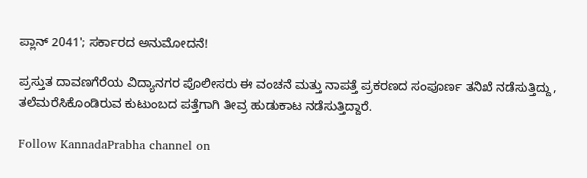ಪ್ಲಾನ್ 2041'; ಸರ್ಕಾರದ ಅನುಮೋದನೆ!

ಪ್ರಸ್ತುತ ದಾವಣಗೆರೆಯ ವಿದ್ಯಾನಗರ ಪೊಲೀಸರು ಈ ವಂಚನೆ ಮತ್ತು ನಾಪತ್ತೆ ಪ್ರಕರಣದ ಸಂಪೂರ್ಣ ತನಿಖೆ ನಡೆಸುತ್ತಿದ್ದು, ತಲೆಮರೆಸಿಕೊಂಡಿರುವ ಕುಟುಂಬದ ಪತ್ತೆಗಾಗಿ ತೀವ್ರ ಹುಡುಕಾಟ ನಡೆಸುತ್ತಿದ್ದಾರೆ.

Follow KannadaPrabha channel on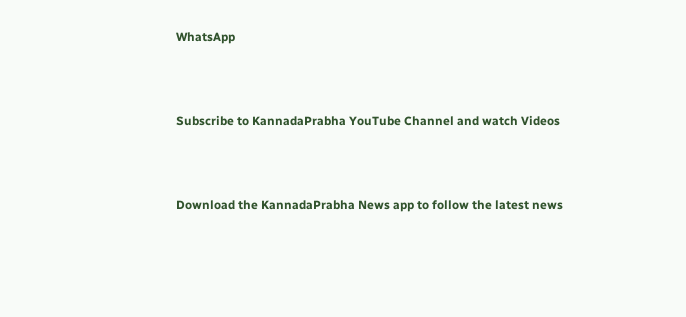WhatsApp



Subscribe to KannadaPrabha YouTube Channel and watch Videos



Download the KannadaPrabha News app to follow the latest news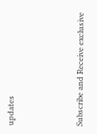updates



Subscribe and Receive exclusive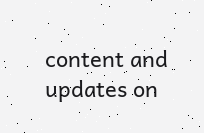content and updates on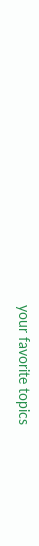your favorite topics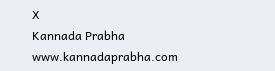X
Kannada Prabha
www.kannadaprabha.com